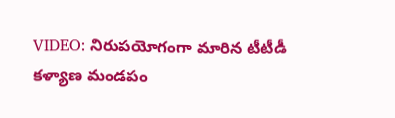VIDEO: నిరుపయోగంగా మారిన టీటీడీ కళ్యాణ మండపం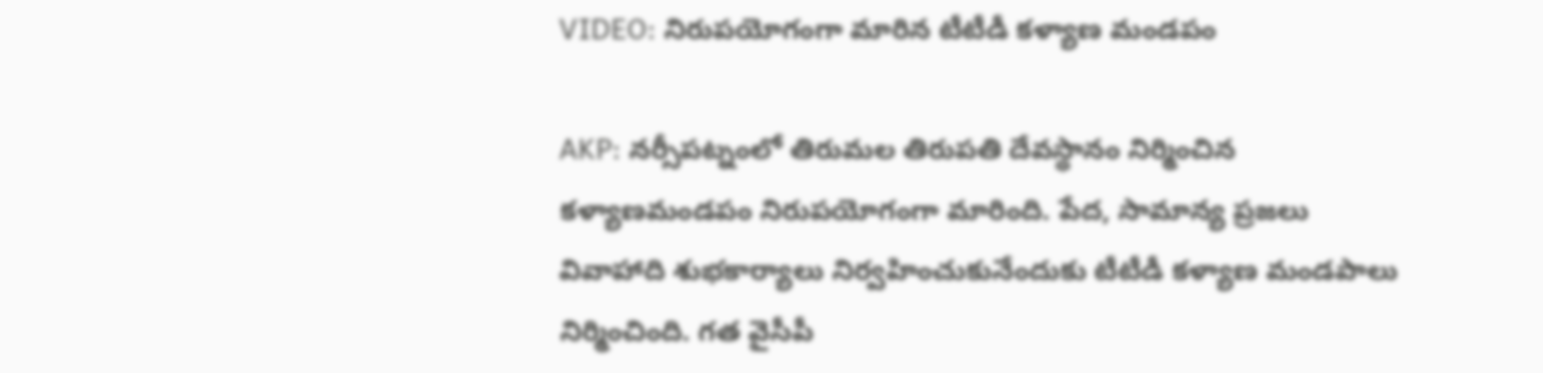VIDEO: నిరుపయోగంగా మారిన టీటీడీ కళ్యాణ మండపం

AKP: నర్సీపట్నంలో తిరుమల తిరుపతి దేవస్థానం నిర్మించిన కళ్యాణమండపం నిరుపయోగంగా మారింది. పేద, సామాన్య ప్రజలు వివాహాది శుభకార్యాలు నిర్వహించుకునేందుకు టీటీడీ కళ్యాణ మండపాలు నిర్మించింది. గత వైసీపీ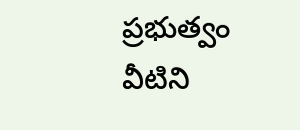ప్రభుత్వం వీటిని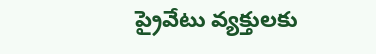ప్రైవేటు వ్యక్తులకు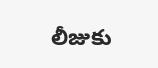లీజుకు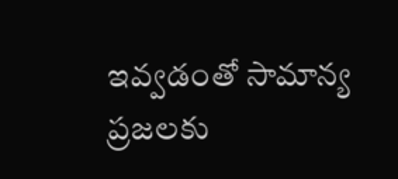ఇవ్వడంతో సామాన్య ప్రజలకు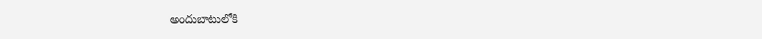అందుబాటులోకి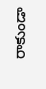రాకుండా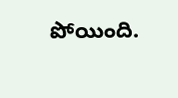పోయింది.